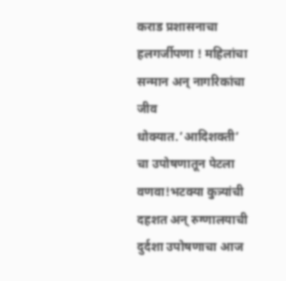कराड प्रशासनाचा हलगर्जीपणा ! महिलांचा सन्मान अन् नागरिकांचा जीव धोक्यात.’आदिशक्ती’ चा उपोषणातून पेटला वणवा!भटक्या कुत्र्यांची दहशत अन् रुग्णालयाची दुर्दशा उपोषणाचा आज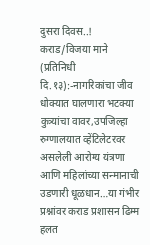दुसरा दिवस..!
कराड/विजया माने (प्रतिनिधी दि.१३):-नागरिकांचा जीव धोक्यात घालणारा भटक्या कुत्र्यांचा वावर,उपजिल्हा रुग्णालयात व्हेंटिलेटरवर असलेली आरोग्य यंत्रणा आणि महिलांच्या सन्मानाची उडणारी धूळधान…या गंभीर प्रश्नांवर कराड प्रशासन ढिम्म हलत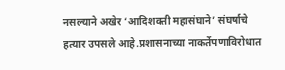नसल्याने अखेर ‘आदिशक्ती महासंघाने’ संघर्षाचे हत्यार उपसले आहे.प्रशासनाच्या नाकर्तेपणाविरोधात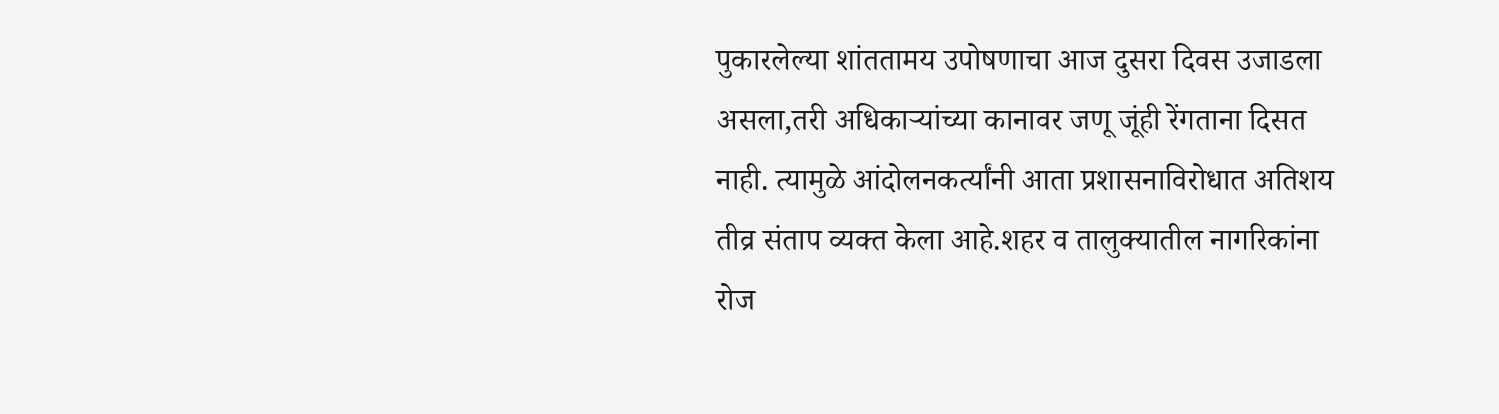पुकारलेल्या शांततामय उपोषणाचा आज दुसरा दिवस उजाडला असला,तरी अधिकाऱ्यांच्या कानावर जणू जूंही रेंगताना दिसत नाही. त्यामुळे आंदोलनकर्त्यांनी आता प्रशासनाविरोधात अतिशय तीव्र संताप व्यक्त केला आहे.शहर व तालुक्यातील नागरिकांना रोज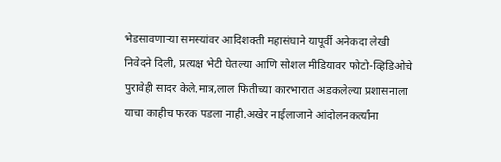भेडसावणाऱ्या समस्यांवर आदिशक्ती महासंघाने यापूर्वी अनेकदा लेखी निवेदने दिली, प्रत्यक्ष भेटी घेतल्या आणि सोशल मीडियावर फोटो-व्हिडिओचे पुरावेही सादर केले.मात्र,लाल फितीच्या कारभारात अडकलेल्या प्रशासनाला याचा काहीच फरक पडला नाही.अखेर नाईलाजाने आंदोलनकर्त्यांना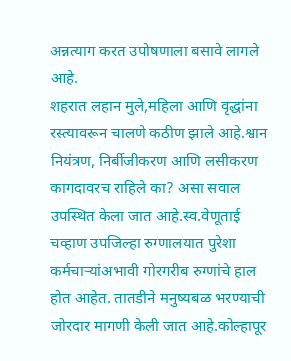अन्नत्याग करत उपोषणाला बसावे लागले आहे.
शहरात लहान मुले,महिला आणि वृद्धांना रस्त्यावरून चालणे कठीण झाले आहे.श्वान नियंत्रण, निर्बीजीकरण आणि लसीकरण कागदावरच राहिले का? असा सवाल उपस्थित केला जात आहे.स्व.वेणूताई चव्हाण उपजिल्हा रुग्णालयात पुरेशा कर्मचाऱ्यांअभावी गोरगरीब रुग्णांचे हाल होत आहेत. तातडीने मनुष्यबळ भरण्याची जोरदार मागणी केली जात आहे.कोल्हापूर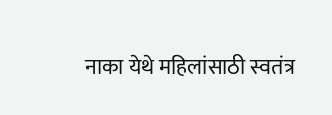नाका येथे महिलांसाठी स्वतंत्र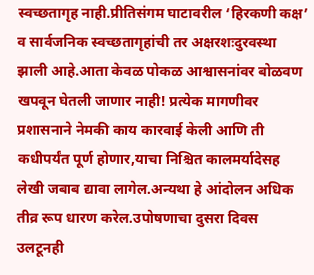स्वच्छतागृह नाही.प्रीतिसंगम घाटावरील ‘हिरकणी कक्ष’ व सार्वजनिक स्वच्छतागृहांची तर अक्षरशःदुरवस्था झाली आहे.आता केवळ पोकळ आश्वासनांवर बोळवण खपवून घेतली जाणार नाही! प्रत्येक मागणीवर प्रशासनाने नेमकी काय कारवाई केली आणि ती कधीपर्यंत पूर्ण होणार,याचा निश्चित कालमर्यादेसह लेखी जबाब द्यावा लागेल.अन्यथा हे आंदोलन अधिक तीव्र रूप धारण करेल.उपोषणाचा दुसरा दिवस उलटूनही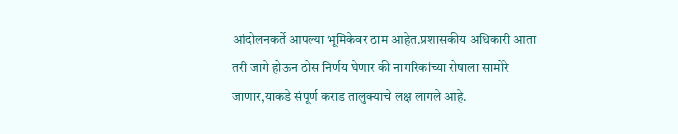आंदोलनकर्ते आपल्या भूमिकेवर ठाम आहेत.प्रशासकीय अधिकारी आता तरी जागे होऊन ठोस निर्णय घेणार की नागरिकांच्या रोषाला सामोरे जाणार,याकडे संपूर्ण कराड तालुक्याचे लक्ष लागले आहे.